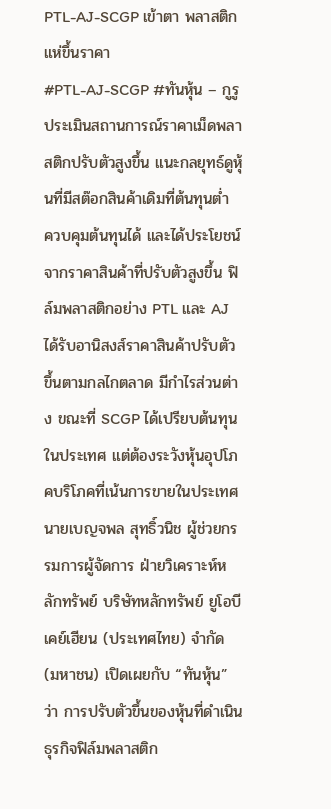PTL-AJ-SCGP เข้าตา พลาสติกแห่ขึ้นราคา
#PTL-AJ-SCGP #ทันหุ้น – กูรูประเมินสถานการณ์ราคาเม็ดพลาสติกปรับตัวสูงขึ้น แนะกลยุทธ์ดูหุ้นที่มีสต๊อกสินค้าเดิมที่ต้นทุนต่ำ ควบคุมต้นทุนได้ และได้ประโยชน์จากราคาสินค้าที่ปรับตัวสูงขึ้น ฟิล์มพลาสติกอย่าง PTL และ AJ ได้รับอานิสงส์ราคาสินค้าปรับตัวขึ้นตามกลไกตลาด มีกำไรส่วนต่าง ขณะที่ SCGP ได้เปรียบต้นทุนในประเทศ แต่ต้องระวังหุ้นอุปโภคบริโภคที่เน้นการขายในประเทศ
นายเบญจพล สุทธิ์วนิช ผู้ช่วยกรรมการผู้จัดการ ฝ่ายวิเคราะห์หลักทรัพย์ บริษัทหลักทรัพย์ ยูโอบี เคย์เฮียน (ประเทศไทย) จำกัด (มหาชน) เปิดเผยกับ “ทันหุ้น” ว่า การปรับตัวขึ้นของหุ้นที่ดำเนินธุรกิจฟิล์มพลาสติก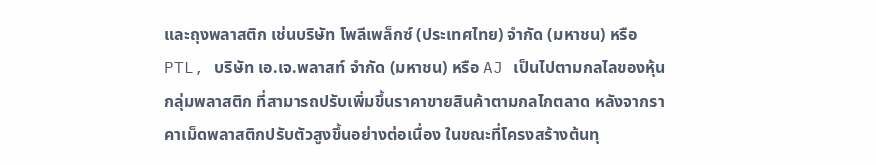และถุงพลาสติก เช่นบริษัท โพลีเพล็กซ์ (ประเทศไทย) จำกัด (มหาชน) หรือ PTL, บริษัท เอ.เจ.พลาสท์ จำกัด (มหาชน) หรือ AJ เป็นไปตามกลไลของหุ้นกลุ่มพลาสติก ที่สามารถปรับเพิ่มขึ้นราคาขายสินค้าตามกลไกตลาด หลังจากราคาเม็ดพลาสติกปรับตัวสูงขึ้นอย่างต่อเนื่อง ในขณะที่โครงสร้างต้นทุ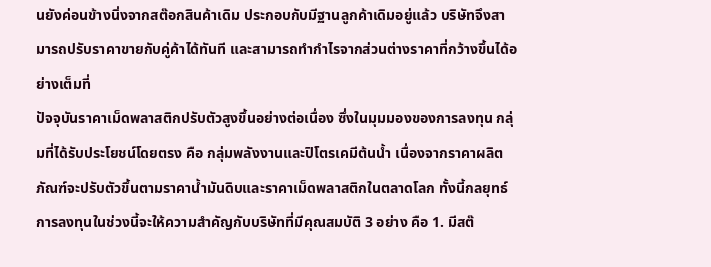นยังค่อนข้างนิ่งจากสต๊อกสินค้าเดิม ประกอบกับมีฐานลูกค้าเดิมอยู่แล้ว บริษัทจึงสามารถปรับราคาขายกับคู่ค้าได้ทันที และสามารถทำกำไรจากส่วนต่างราคาที่กว้างขึ้นได้อย่างเต็มที่
ปัจจุบันราคาเม็ดพลาสติกปรับตัวสูงขึ้นอย่างต่อเนื่อง ซึ่งในมุมมองของการลงทุน กลุ่มที่ได้รับประโยชน์โดยตรง คือ กลุ่มพลังงานและปิโตรเคมีต้นน้ำ เนื่องจากราคาผลิตภัณฑ์จะปรับตัวขึ้นตามราคาน้ำมันดิบและราคาเม็ดพลาสติกในตลาดโลก ทั้งนี้กลยุทธ์การลงทุนในช่วงนี้จะให้ความสำคัญกับบริษัทที่มีคุณสมบัติ 3 อย่าง คือ 1. มีสต๊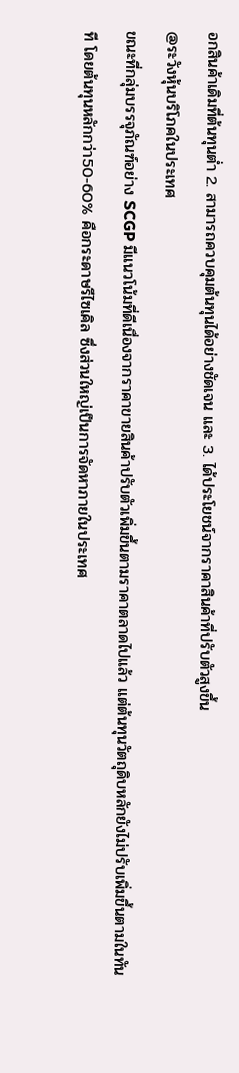อกสินค้าเดิมที่ต้นทุนต่ำ 2. สามารถควบคุมต้นทุนได้อย่างชัดเจน และ 3. ได้ประโยชน์จากราคาสินค้าที่ปรับตัวสูงขึ้น
@ระวังหุ้นบริโภคในประเทศ
ขณะที่กลุ่มบรรจุภัณฑ์อย่าง SCGP มีแนวโน้มที่ดีเนื่องจากราคาขายสินค้าปรับตัวเพิ่มขึ้นตามราคาตลาดไปแล้ว แต่ต้นทุนวัตถุดิบหลักยังไม่ปรับเพิ่มขึ้นตามในทันที โดยต้นทุนหลักกว่า50-60% คือกระดาษรีไซเคิล ซึ่งส่วนใหญ่เป็นการจัดหาภายในประเทศ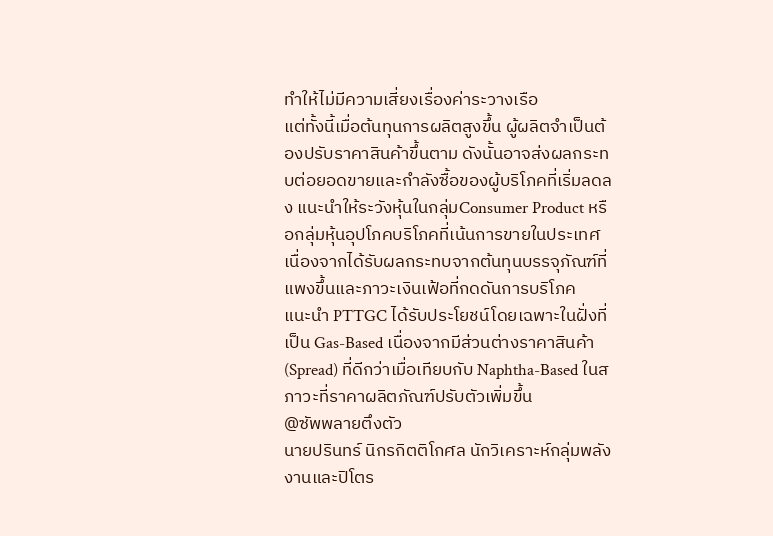ทำให้ไม่มีความเสี่ยงเรื่องค่าระวางเรือ
แต่ทั้งนี้เมื่อต้นทุนการผลิตสูงขึ้น ผู้ผลิตจำเป็นต้องปรับราคาสินค้าขึ้นตาม ดังนั้นอาจส่งผลกระทบต่อยอดขายและกำลังซื้อของผู้บริโภคที่เริ่มลดลง แนะนำให้ระวังหุ้นในกลุ่มConsumer Product หรือกลุ่มหุ้นอุปโภคบริโภคที่เน้นการขายในประเทศ เนื่องจากได้รับผลกระทบจากต้นทุนบรรจุภัณฑ์ที่แพงขึ้นและภาวะเงินเฟ้อที่กดดันการบริโภค
แนะนำ PTTGC ได้รับประโยชน์โดยเฉพาะในฝั่งที่เป็น Gas-Based เนื่องจากมีส่วนต่างราคาสินค้า (Spread) ที่ดีกว่าเมื่อเทียบกับ Naphtha-Based ในสภาวะที่ราคาผลิตภัณฑ์ปรับตัวเพิ่มขึ้น
@ซัพพลายตึงตัว
นายปรินทร์ นิกรกิตติโกศล นักวิเคราะห์กลุ่มพลังงานและปิโตร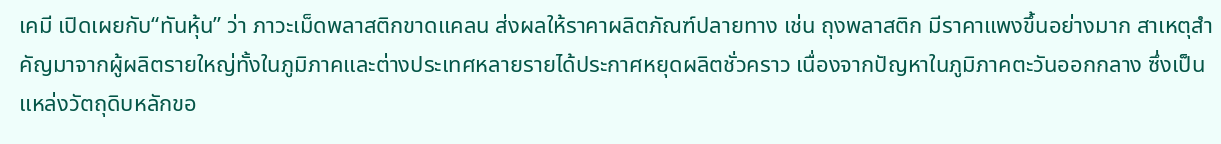เคมี เปิดเผยกับ“ทันหุ้น” ว่า ภาวะเม็ดพลาสติกขาดแคลน ส่งผลให้ราคาผลิตภัณฑ์ปลายทาง เช่น ถุงพลาสติก มีราคาแพงขึ้นอย่างมาก สาเหตุสำคัญมาจากผู้ผลิตรายใหญ่ทั้งในภูมิภาคและต่างประเทศหลายรายได้ประกาศหยุดผลิตชั่วคราว เนื่องจากปัญหาในภูมิภาคตะวันออกกลาง ซึ่งเป็นแหล่งวัตถุดิบหลักขอ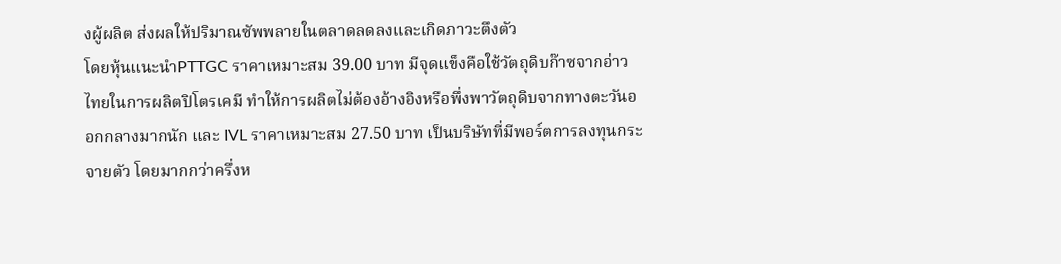งผู้ผลิต ส่งผลให้ปริมาณซัพพลายในตลาดลดลงและเกิดภาวะตึงตัว
โดยหุ้นแนะนำPTTGC ราคาเหมาะสม 39.00 บาท มีจุดแข็งคือใช้วัตถุดิบก๊าซจากอ่าวไทยในการผลิตปิโตรเคมี ทำให้การผลิตไม่ต้องอ้างอิงหรือพึ่งพาวัตถุดิบจากทางตะวันออกกลางมากนัก และ IVL ราคาเหมาะสม 27.50 บาท เป็นบริษัทที่มีพอร์ตการลงทุนกระจายตัว โดยมากกว่าครึ่งห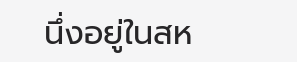นึ่งอยู่ในสห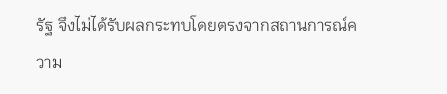รัฐ จึงไม่ได้รับผลกระทบโดยตรงจากสถานการณ์ความ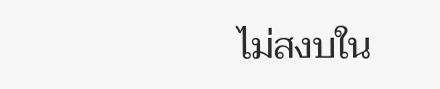ไม่สงบใน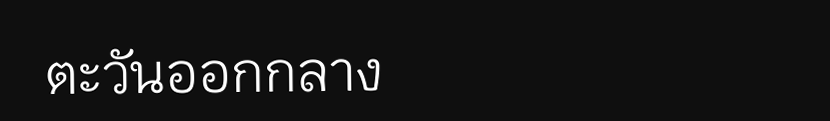ตะวันออกกลาง